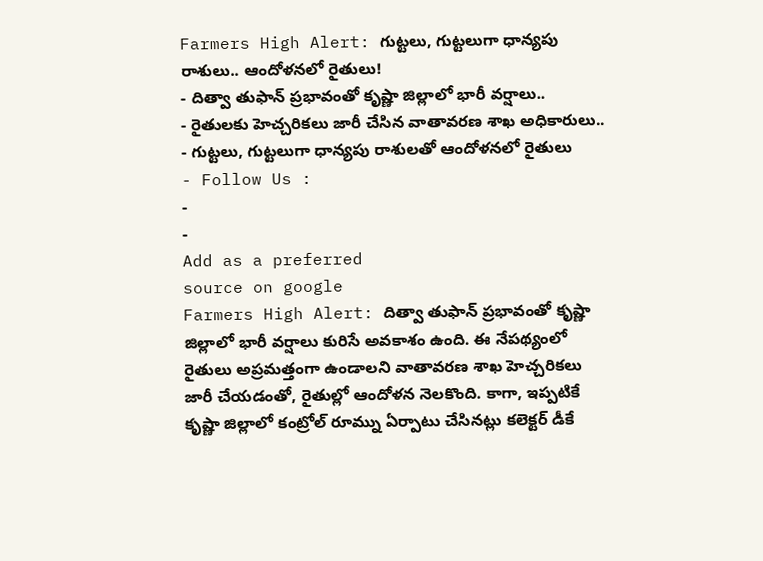Farmers High Alert: గుట్టలు, గుట్టలుగా ధాన్యపు రాశులు.. ఆందోళనలో రైతులు!
- దిత్వా తుఫాన్ ప్రభావంతో కృష్ణా జిల్లాలో భారీ వర్షాలు..
- రైతులకు హెచ్చరికలు జారీ చేసిన వాతావరణ శాఖ అధికారులు..
- గుట్టలు, గుట్టలుగా ధాన్యపు రాశులతో ఆందోళనలో రైతులు
- Follow Us :
-
-
Add as a preferred
source on google
Farmers High Alert: దిత్వా తుఫాన్ ప్రభావంతో కృష్ణా జిల్లాలో భారీ వర్షాలు కురిసే అవకాశం ఉంది. ఈ నేపథ్యంలో రైతులు అప్రమత్తంగా ఉండాలని వాతావరణ శాఖ హెచ్చరికలు జారీ చేయడంతో, రైతుల్లో ఆందోళన నెలకొంది. కాగా, ఇప్పటికే కృష్ణా జిల్లాలో కంట్రోల్ రూమ్ను ఏర్పాటు చేసినట్లు కలెక్టర్ డీకే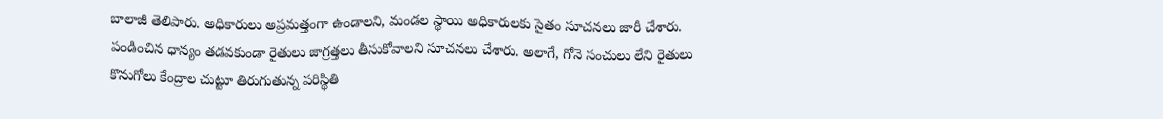బాలాజీ తెలిపారు. అధికారులు అప్రమత్తంగా ఉండాలని, మండల స్థాయి అధికారులకు సైతం సూచనలు జారీ చేశారు. పండించిన ధాన్యం తడవకుండా రైతులు జాగ్రత్తలు తీసుకోవాలని సూచనలు చేశారు. అలాగే, గోనె సంచులు లేని రైతులు కొనుగోలు కేంద్రాల చుట్టూ తిరుగుతున్న పరిస్థితి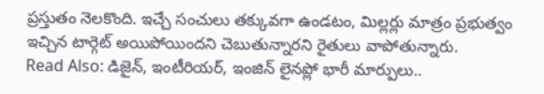ప్రస్తుతం నెలకొంది. ఇచ్చే సంచులు తక్కువగా ఉండటం, మిల్లర్లు మాత్రం ప్రభుత్వం ఇచ్చిన టార్గెట్ అయిపోయిందని చెబుతున్నారని రైతులు వాపోతున్నారు.
Read Also: డిజైన్, ఇంటీరియర్, ఇంజిన్ లైనప్లో భారీ మార్పులు..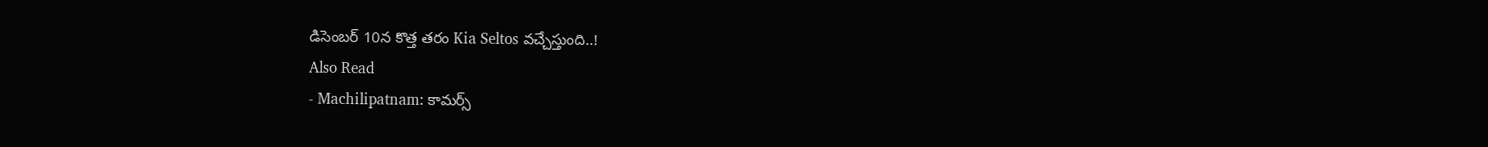డిసెంబర్ 10న కొత్త తరం Kia Seltos వచ్చేస్తుంది..!
Also Read
- Machilipatnam: కామర్స్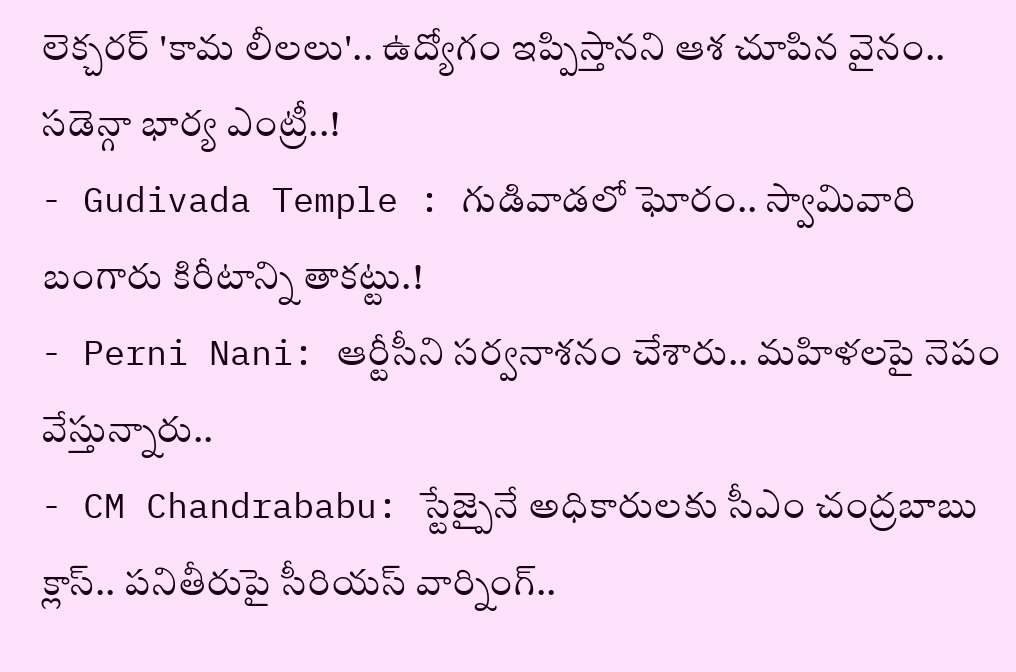లెక్చరర్ 'కామ లీలలు'.. ఉద్యోగం ఇప్పిస్తానని ఆశ చూపిన వైనం.. సడెన్గా భార్య ఎంట్రీ..!
- Gudivada Temple : గుడివాడలో ఘోరం.. స్వామివారి బంగారు కిరీటాన్ని తాకట్టు.!
- Perni Nani: ఆర్టీసీని సర్వనాశనం చేశారు.. మహిళలపై నెపం వేస్తున్నారు..
- CM Chandrababu: స్టేజ్పైనే అధికారులకు సీఎం చంద్రబాబు క్లాస్.. పనితీరుపై సీరియస్ వార్నింగ్..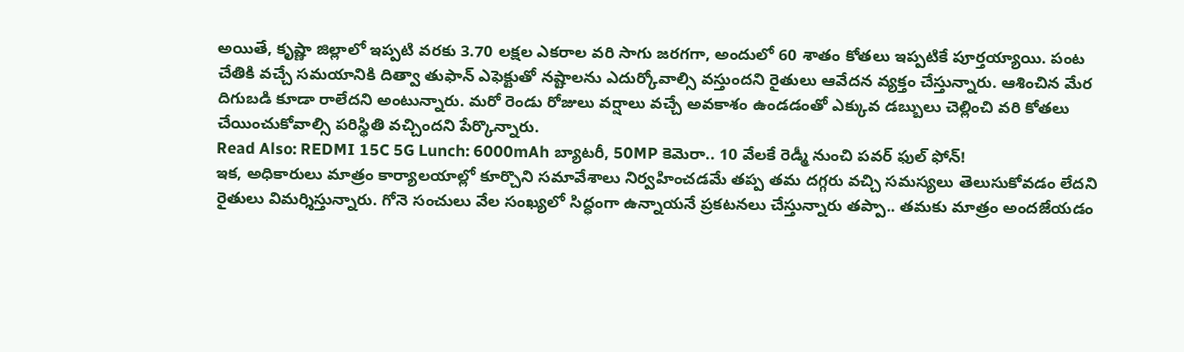అయితే, కృష్ణా జిల్లాలో ఇప్పటి వరకు 3.70 లక్షల ఎకరాల వరి సాగు జరగగా, అందులో 60 శాతం కోతలు ఇప్పటికే పూర్తయ్యాయి. పంట చేతికి వచ్చే సమయానికి దిత్వా తుఫాన్ ఎఫెక్టుతో నష్టాలను ఎదుర్కోవాల్సి వస్తుందని రైతులు ఆవేదన వ్యక్తం చేస్తున్నారు. ఆశించిన మేర దిగుబడి కూడా రాలేదని అంటున్నారు. మరో రెండు రోజులు వర్షాలు వచ్చే అవకాశం ఉండడంతో ఎక్కువ డబ్బులు చెల్లించి వరి కోతలు చేయించుకోవాల్సి పరిస్థితి వచ్చిందని పేర్కొన్నారు.
Read Also: REDMI 15C 5G Lunch: 6000mAh బ్యాటరీ, 50MP కెమెరా.. 10 వేలకే రెడ్మీ నుంచి పవర్ ఫుల్ ఫోన్!
ఇక, అధికారులు మాత్రం కార్యాలయాల్లో కూర్చొని సమావేశాలు నిర్వహించడమే తప్ప తమ దగ్గరు వచ్చి సమస్యలు తెలుసుకోవడం లేదని రైతులు విమర్శిస్తున్నారు. గోనె సంచులు వేల సంఖ్యలో సిద్ధంగా ఉన్నాయనే ప్రకటనలు చేస్తున్నారు తప్పా.. తమకు మాత్రం అందజేయడం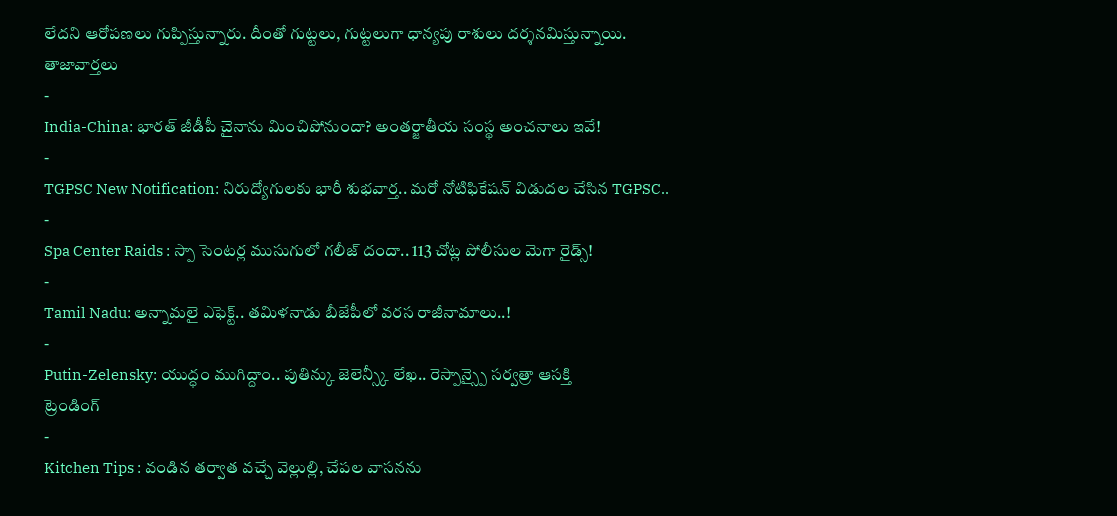లేదని ఆరోపణలు గుప్పిస్తున్నారు. దీంతో గుట్టలు, గుట్టలుగా ధాన్యపు రాశులు దర్శనమిస్తున్నాయి.
తాజావార్తలు
-
India-China: భారత్ జీడీపీ చైనాను మించిపోనుందా? అంతర్జాతీయ సంస్థ అంచనాలు ఇవే!
-
TGPSC New Notification: నిరుద్యోగులకు భారీ శుభవార్త.. మరో నోటిఫికేషన్ విడుదల చేసిన TGPSC..
-
Spa Center Raids : స్పా సెంటర్ల ముసుగులో గలీజ్ దందా.. 113 చోట్ల పోలీసుల మెగా రైడ్స్!
-
Tamil Nadu: అన్నామలై ఎఫెక్ట్.. తమిళనాడు బీజేపీలో వరస రాజీనామాలు..!
-
Putin-Zelensky: యుద్ధం ముగిద్దాం.. పుతిన్కు జెలెన్స్కీ లేఖ.. రెస్పాన్స్పై సర్వత్రా ఆసక్తి
ట్రెండింగ్
-
Kitchen Tips : వండిన తర్వాత వచ్చే వెల్లుల్లి, చేపల వాసనను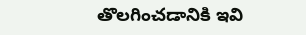తొలగించడానికి ఇవి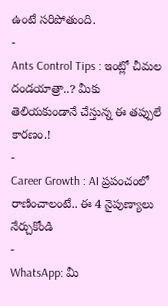ఉంటే సరిపోతుంది.
-
Ants Control Tips : ఇంట్లో చీమల దండయాత్రా..? మీకు తెలియకుండానే చేస్తున్న ఈ తప్పులే కారణం.!
-
Career Growth : AI ప్రపంచంలో రాణించాలంటే.. ఈ 4 నైపుణ్యాలు నేర్చుకోండి
-
WhatsApp: మీ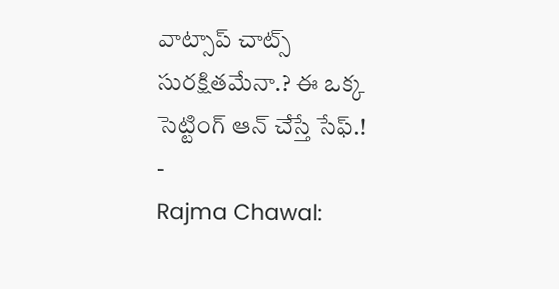వాట్సాప్ చాట్స్ సురక్షితమేనా.? ఈ ఒక్క సెట్టింగ్ ఆన్ చేస్తే సేఫ్.!
-
Rajma Chawal: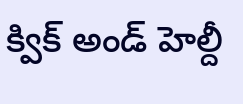క్విక్ అండ్ హెల్దీ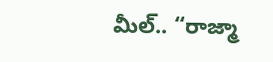మీల్.. “రాజ్మా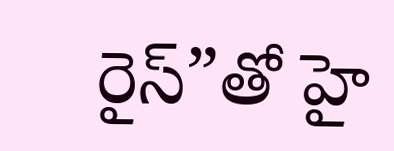రైస్”తో హై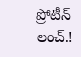ప్రోటీన్ లంచ్.!